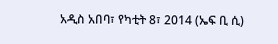አዲስ አበባ፣ የካቲት 8፣ 2014 (ኤፍ ቢ ሲ)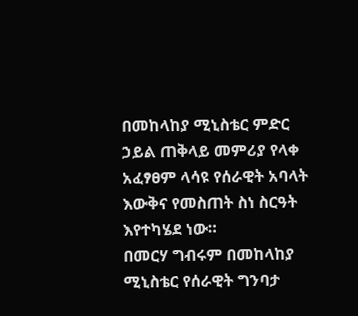በመከላከያ ሚኒስቴር ምድር ኃይል ጠቅላይ መምሪያ የላቀ አፈፃፀም ላሳዩ የሰራዊት አባላት እውቅና የመስጠት ስነ ስርዓት እየተካሄደ ነው።
በመርሃ ግብሩም በመከላከያ ሚኒስቴር የሰራዊት ግንባታ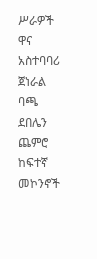ሥራዎች ዋና አስተባባሪ ጀነራል ባጫ ደበሌን ጨምሮ ከፍተኛ መኮንኖች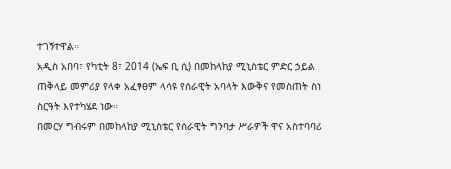ተገኝተዋል።
አዲስ አበባ፣ የካቲት 8፣ 2014 (ኤፍ ቢ ሲ) በመከላከያ ሚኒስቴር ምድር ኃይል ጠቅላይ መምሪያ የላቀ አፈፃፀም ላሳዩ የሰራዊት አባላት እውቅና የመስጠት ስነ ስርዓት እየተካሄደ ነው።
በመርሃ ግብሩም በመከላከያ ሚኒስቴር የሰራዊት ግንባታ ሥራዎች ዋና አስተባባሪ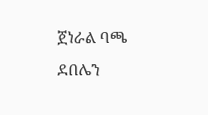ጀነራል ባጫ ደበሌን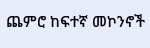ጨምሮ ከፍተኛ መኮንኖች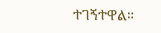ተገኝተዋል።